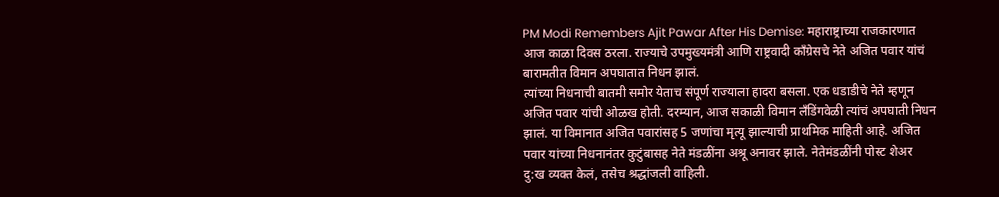PM Modi Remembers Ajit Pawar After His Demise: महाराष्ट्राच्या राजकारणात आज काळा दिवस ठरला. राज्याचे उपमुख्यमंत्री आणि राष्ट्रवादी काँग्रेसचे नेते अजित पवार यांचं बारामतीत विमान अपघातात निधन झालं.
त्यांच्या निधनाची बातमी समोर येताच संपूर्ण राज्याला हादरा बसला. एक धडाडीचे नेते म्हणून अजित पवार यांची ओळख होती. दरम्यान, आज सकाळी विमान लँडिंगवेळी त्यांचं अपघाती निधन झालं. या विमानात अजित पवारांसह 5 जणांचा मृत्यू झाल्याची प्राथमिक माहिती आहे. अजित पवार यांच्या निधनानंतर कुटुंबासह नेते मंडळींना अश्रू अनावर झाले. नेतेमंडळींनी पोस्ट शेअर दु:ख व्यक्त केलं, तसेच श्रद्धांजली वाहिली.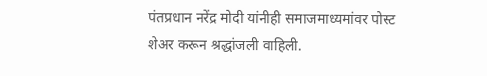पंतप्रधान नरेंद्र मोदी यांनीही समाजमाध्यमांवर पोस्ट शेअर करून श्रद्धांजली वाहिली.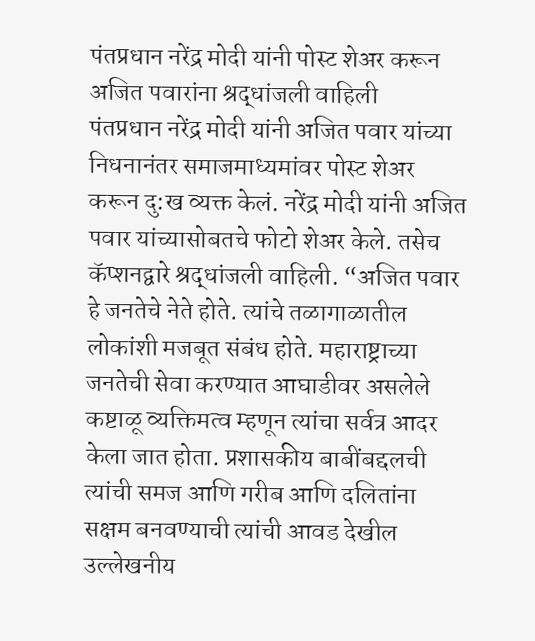पंतप्रधान नरेंद्र मोदी यांनी पोस्ट शेअर करून अजित पवारांना श्रद्धांजली वाहिली
पंतप्रधान नरेंद्र मोदी यांनी अजित पवार यांच्या निधनानंतर समाजमाध्यमांवर पोस्ट शेअर करून दु:ख व्यक्त केलं. नरेंद्र मोदी यांनी अजित पवार यांच्यासोबतचे फोटो शेअर केले. तसेच कॅप्शनद्वारे श्रद्धांजली वाहिली. “अजित पवार हे जनतेचे नेते होते. त्यांचे तळागाळातील लोकांशी मजबूत संबंध होते. महाराष्ट्राच्या जनतेची सेवा करण्यात आघाडीवर असलेले कष्टाळू व्यक्तिमत्व म्हणून त्यांचा सर्वत्र आदर केला जात होता. प्रशासकीय बाबींबद्दलची त्यांची समज आणि गरीब आणि दलितांना सक्षम बनवण्याची त्यांची आवड देखील उल्लेखनीय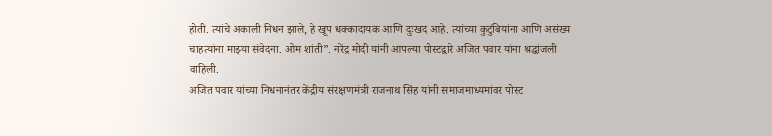होती. त्यांचे अकाली निधन झाले, हे खूप धक्कादायक आणि दुःखद आहे. त्यांच्या कुटुंबियांना आणि असंख्य चाहत्यांना माझ्या संवेदना. ओम शांती”. नरेंद्र मोदी यांनी आपल्या पोस्टद्वारे अजित पवार यांना श्रद्धांजली वाहिली.
अजित पवार यांच्या निधनानंतर केंद्रीय संरक्षणमंत्री राजनाथ सिंह यांनी समाजमाध्यमांवर पोस्ट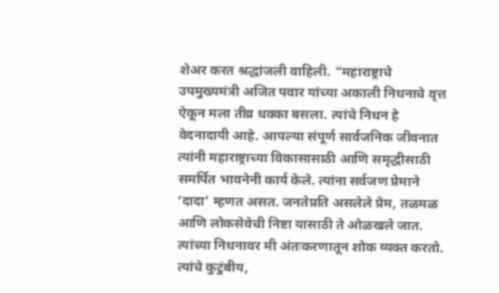शेअर करत श्रद्धांजली वाहिली. “महाराष्ट्राचे उपमुख्यमंत्री अजित पवार यांच्या अकाली निधनाचे वृत्त ऐकून मला तीव्र धक्का बसला. त्यांचे निधन हे वेदनादायी आहे. आपल्या संपूर्ण सार्वजनिक जीवनात त्यांनी महाराष्ट्राच्या विकासासाठी आणि समृद्धीसाठी समर्पित भावनेनी कार्य केले. त्यांना सर्वजण प्रेमाने ‘दादा’ म्हणत असत. जनतेप्रति असलेले प्रेम, तळमळ आणि लोकसेवेची निष्टा यासाठी ते ओळखले जात. त्यांच्या निधनावर मी अंतःकरणातून शोक व्यक्त करतो. त्यांचे कुटुंबीय,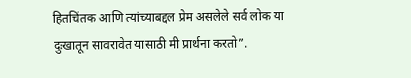हितचिंतक आणि त्यांच्याबद्दल प्रेम असलेले सर्व लोक या दुःखातून सावरावेत यासाठी मी प्रार्थना करतो”.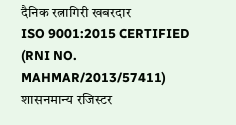दैनिक रत्नागिरी खबरदार
ISO 9001:2015 CERTIFIED
(RNI NO. MAHMAR/2013/57411)
शासनमान्य रजिस्टर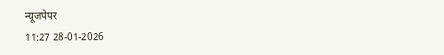न्यूजपेपर
11:27 28-01-2026